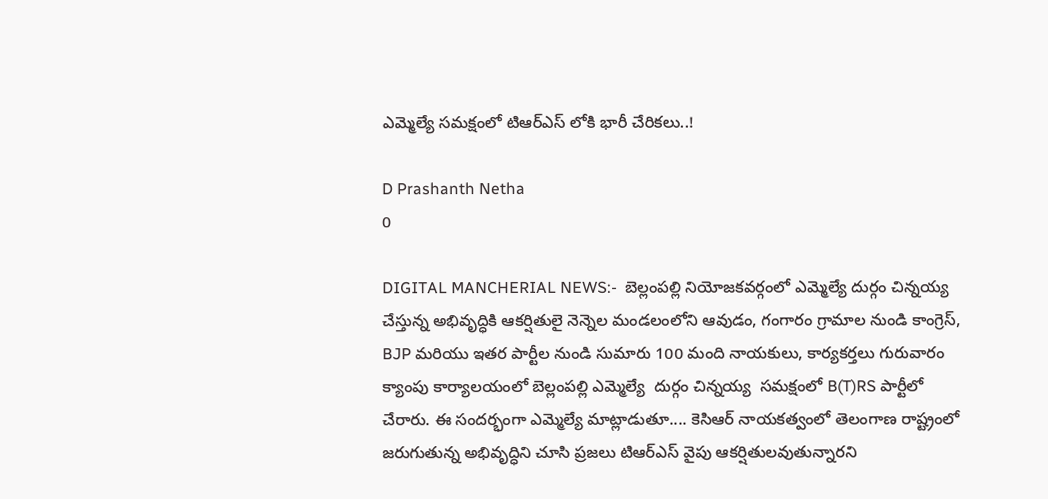ఎమ్మెల్యే సమక్షంలో టిఆర్ఎస్ లోకి భారీ చేరికలు..!

D Prashanth Netha
0

DIGITAL MANCHERIAL NEWS:-  బెల్లంపల్లి నియోజకవర్గంలో ఎమ్మెల్యే దుర్గం చిన్నయ్య చేస్తున్న అభివృద్ధికి ఆకర్షితులై నెన్నెల మండలంలోని ఆవుడం, గంగారం గ్రామాల నుండి కాంగ్రెస్, BJP మరియు ఇతర పార్టీల నుండి సుమారు 100 మంది నాయకులు, కార్యకర్తలు గురువారం క్యాంపు కార్యాలయంలో బెల్లంపల్లి ఎమ్మెల్యే  దుర్గం చిన్నయ్య  సమక్షంలో B(T)RS పార్టీలో చేరారు. ఈ సందర్భంగా ఎమ్మెల్యే మాట్లాడుతూ.... కెసిఆర్ నాయకత్వంలో తెలంగాణ రాష్ట్రంలో జరుగుతున్న అభివృద్ధిని చూసి ప్రజలు టిఆర్ఎస్ వైపు ఆకర్షితులవుతున్నారని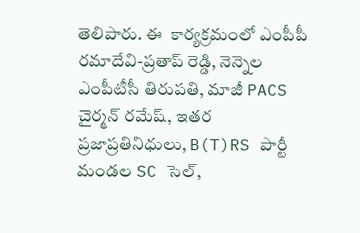తెలిపారు. ఈ  కార్యక్రమంలో ఎంపీపీ రమాదేవి-ప్రతాప్ రెడ్డి, నెన్నెల ఎంపీటీసీ తిరుపతి, మాజీ PACS చైర్మన్ రమేష్, ఇతర ప్రజాప్రతినిధులు, B(T)RS పార్టీ మండల SC సెల్,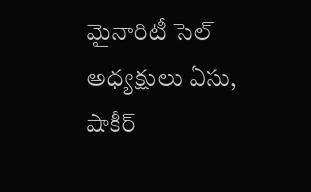మైనారిటీ సెల్ అధ్యక్షులు ఏసు, షాకీర్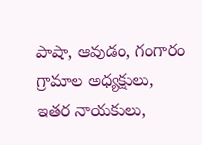పాషా, ఆవుడం, గంగారం గ్రామాల అధ్యక్షులు, ఇతర నాయకులు,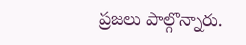ప్రజలు పాల్గొన్నారు.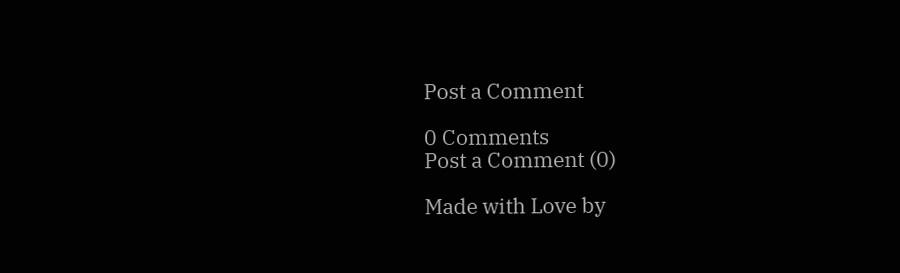Post a Comment

0 Comments
Post a Comment (0)

Made with Love by